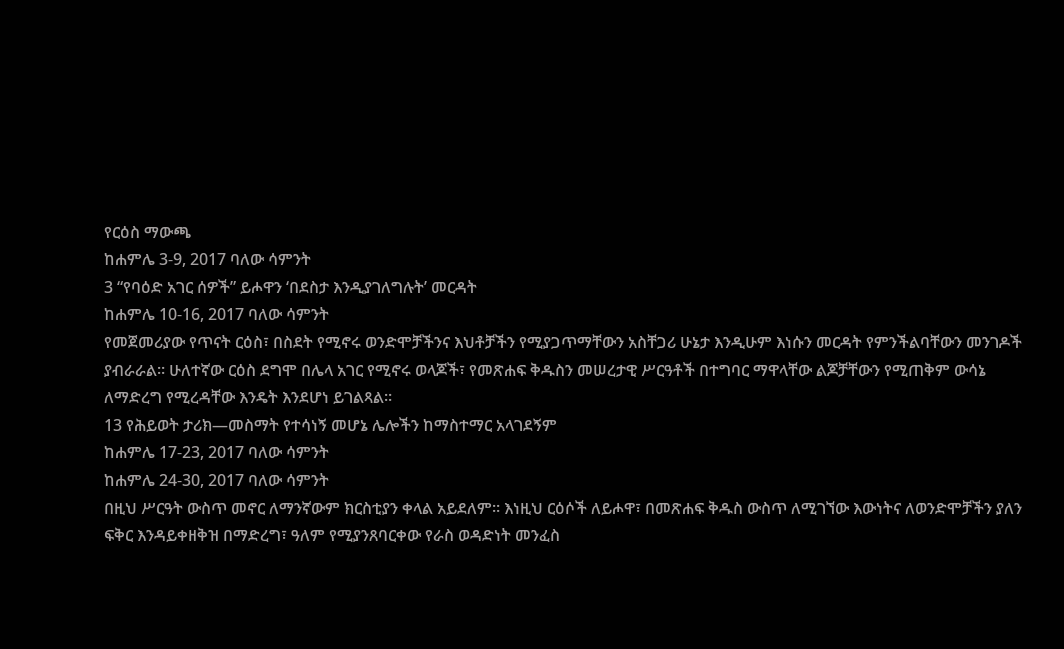የርዕስ ማውጫ
ከሐምሌ 3-9, 2017 ባለው ሳምንት
3 “የባዕድ አገር ሰዎች” ይሖዋን ‘በደስታ እንዲያገለግሉት’ መርዳት
ከሐምሌ 10-16, 2017 ባለው ሳምንት
የመጀመሪያው የጥናት ርዕስ፣ በስደት የሚኖሩ ወንድሞቻችንና እህቶቻችን የሚያጋጥማቸውን አስቸጋሪ ሁኔታ እንዲሁም እነሱን መርዳት የምንችልባቸውን መንገዶች ያብራራል። ሁለተኛው ርዕስ ደግሞ በሌላ አገር የሚኖሩ ወላጆች፣ የመጽሐፍ ቅዱስን መሠረታዊ ሥርዓቶች በተግባር ማዋላቸው ልጆቻቸውን የሚጠቅም ውሳኔ ለማድረግ የሚረዳቸው እንዴት እንደሆነ ይገልጻል።
13 የሕይወት ታሪክ—መስማት የተሳነኝ መሆኔ ሌሎችን ከማስተማር አላገደኝም
ከሐምሌ 17-23, 2017 ባለው ሳምንት
ከሐምሌ 24-30, 2017 ባለው ሳምንት
በዚህ ሥርዓት ውስጥ መኖር ለማንኛውም ክርስቲያን ቀላል አይደለም። እነዚህ ርዕሶች ለይሖዋ፣ በመጽሐፍ ቅዱስ ውስጥ ለሚገኘው እውነትና ለወንድሞቻችን ያለን ፍቅር እንዳይቀዘቅዝ በማድረግ፣ ዓለም የሚያንጸባርቀው የራስ ወዳድነት መንፈስ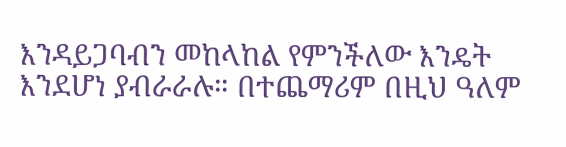እንዳይጋባብን መከላከል የምንችለው እንዴት እንደሆነ ያብራራሉ። በተጨማሪም በዚህ ዓለም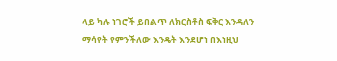ላይ ካሉ ነገሮች ይበልጥ ለክርስቶስ ፍቅር እንዳለን ማሳየት የምንችለው እንዴት እንደሆነ በእነዚህ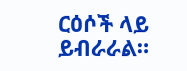ርዕሶች ላይ ይብራራል።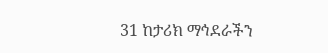31 ከታሪክ ማኅደራችን